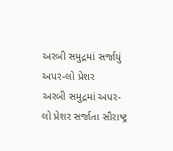અરબી સમુદ્રમાં સર્જાયું અપર-લો પ્રેશર
અરબી સમુદ્રમાં અપર-લો પ્રેશર સર્જાતા સૌરાષ્ટ્ર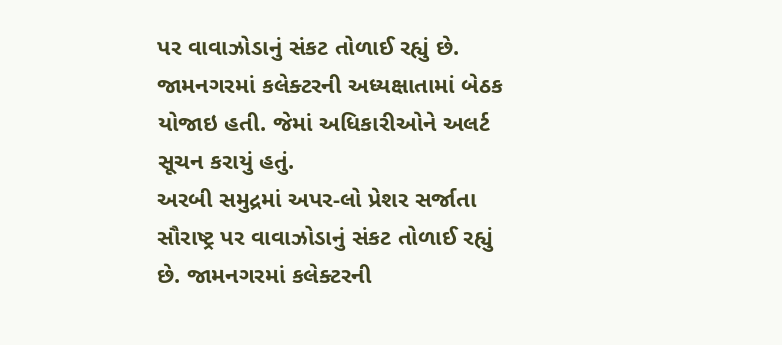પર વાવાઝોડાનું સંકટ તોળાઈ રહ્યું છે. જામનગરમાં કલેક્ટરની અધ્યક્ષાતામાં બેઠક યોજાઇ હતી. જેમાં અધિકારીઓને અલર્ટ સૂચન કરાયું હતું.
અરબી સમુદ્રમાં અપર-લો પ્રેશર સર્જાતા સૌરાષ્ટ્ર પર વાવાઝોડાનું સંકટ તોળાઈ રહ્યું છે. જામનગરમાં કલેક્ટરની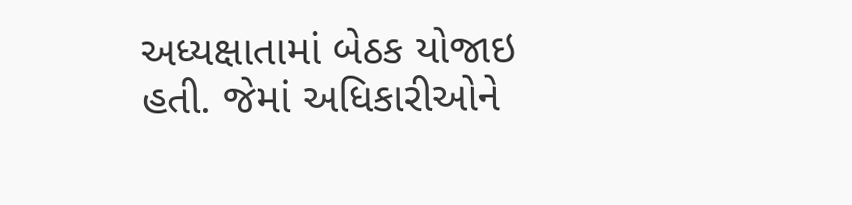અધ્યક્ષાતામાં બેઠક યોજાઇ હતી. જેમાં અધિકારીઓને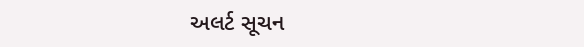અલર્ટ સૂચન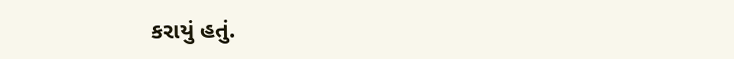કરાયું હતું.